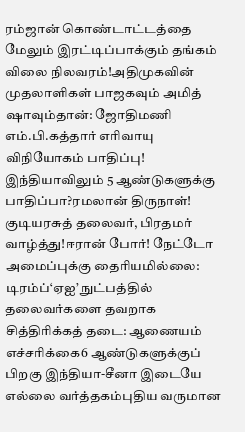ரம்ஜான் கொண்டாட்டத்தை மேலும் இரட்டிப்பாக்கும் தங்கம் விலை நிலவரம்!அதிமுகவின் முதலாளிகள் பாஜகவும் அமித் ஷாவும்தான்: ஜோதிமணி எம்.பி.கத்தார் எரிவாயு விநியோகம் பாதிப்பு! இந்தியாவிலும் 5 ஆண்டுகளுக்கு பாதிப்பா?ரமலான் திருநாள்! குடியரசுத் தலைவர், பிரதமர் வாழ்த்து!ஈரான் போர்! நேட்டோ அமைப்புக்கு தைரியமில்லை: டிரம்ப்‘ஏஐ’ நுட்பத்தில் தலைவர்களை தவறாக சித்திரிக்கத் தடை: ஆணையம் எச்சரிக்கை6 ஆண்டுகளுக்குப் பிறகு இந்தியா-சீனா இடையே எல்லை வர்த்தகம்புதிய வருமான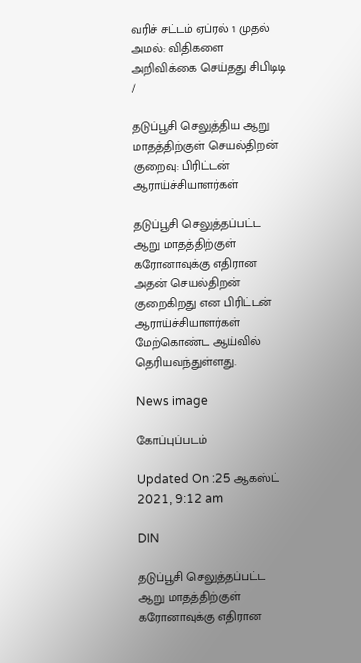வரிச் சட்டம் ஏப்ரல் 1 முதல் அமல்: விதிகளை அறிவிக்கை செய்தது சிபிடிடி
/

தடுப்பூசி செலுத்திய ஆறு மாதத்திற்குள் செயல்திறன் குறைவு: பிரிட்டன் ஆராய்ச்சியாளர்கள்

தடுப்பூசி செலுத்தப்பட்ட ஆறு மாதத்திற்குள் கரோனாவுக்கு எதிரான அதன் செயல்திறன் குறைகிறது என பிரிட்டன் ஆராய்ச்சியாளர்கள் மேற்கொண்ட ஆய்வில் தெரியவந்துள்ளது.

News image

கோப்புப்படம்

Updated On :25 ஆகஸ்ட் 2021, 9:12 am

DIN

தடுப்பூசி செலுத்தப்பட்ட ஆறு மாதத்திற்குள் கரோனாவுக்கு எதிரான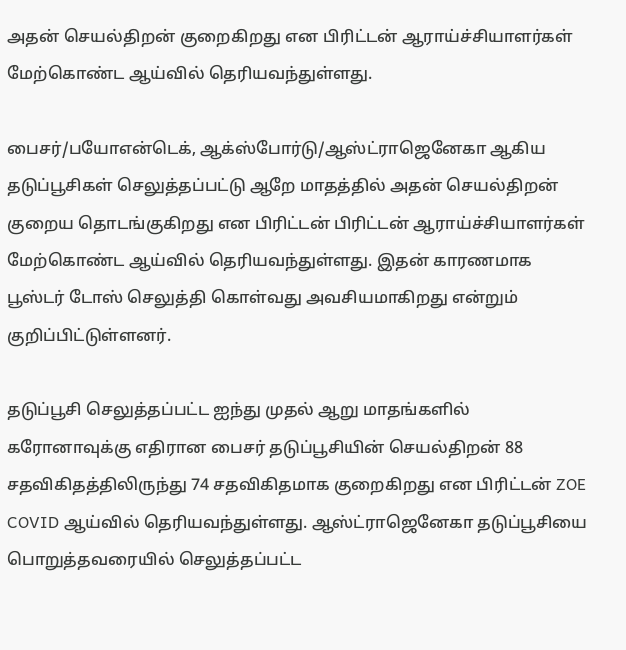அதன் செயல்திறன் குறைகிறது என பிரிட்டன் ஆராய்ச்சியாளர்கள் மேற்கொண்ட ஆய்வில் தெரியவந்துள்ளது.

பைசர்/பயோஎன்டெக், ஆக்ஸ்போர்டு/ஆஸ்ட்ராஜெனேகா ஆகிய தடுப்பூசிகள் செலுத்தப்பட்டு ஆறே மாதத்தில் அதன் செயல்திறன் குறைய தொடங்குகிறது என பிரிட்டன் பிரிட்டன் ஆராய்ச்சியாளர்கள் மேற்கொண்ட ஆய்வில் தெரியவந்துள்ளது. இதன் காரணமாக பூஸ்டர் டோஸ் செலுத்தி கொள்வது அவசியமாகிறது என்றும் குறிப்பிட்டுள்ளனர்.

தடுப்பூசி செலுத்தப்பட்ட ஐந்து முதல் ஆறு மாதங்களில் கரோனாவுக்கு எதிரான பைசர் தடுப்பூசியின் செயல்திறன் 88 சதவிகிதத்திலிருந்து 74 சதவிகிதமாக குறைகிறது என பிரிட்டன் ZOE COVID ஆய்வில் தெரியவந்துள்ளது. ஆஸ்ட்ராஜெனேகா தடுப்பூசியை பொறுத்தவரையில் செலுத்தப்பட்ட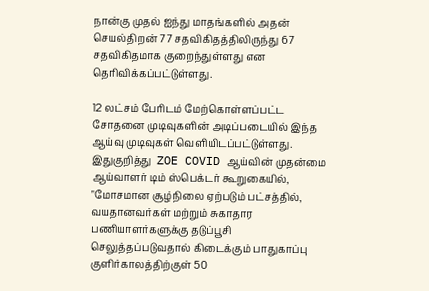நான்கு முதல் ஐந்து மாதங்களில் அதன் செயல்திறன் 77 சதவிகிதத்திலிருந்து 67 சதவிகிதமாக குறைந்துள்ளது என தெரிவிக்கப்பட்டுள்ளது.

12 லட்சம் பேரிடம் மேற்கொள்ளப்பட்ட சோதனை முடிவுகளின் அடிப்படையில் இந்த ஆய்வு முடிவுகள் வெளியிடப்பட்டுள்ளது. இதுகுறித்து  ZOE COVID ஆய்வின் முதன்மை ஆய்வாளர் டிம் ஸ்பெக்டர் கூறுகையில், "மோசமான சூழ்நிலை ஏற்படும் பட்சத்தில், வயதானவர்கள் மற்றும் சுகாதார பணியாளர்களுக்கு தடுப்பூசி செலுத்தப்படுவதால் கிடைக்கும் பாதுகாப்பு குளிர்காலத்திற்குள் 50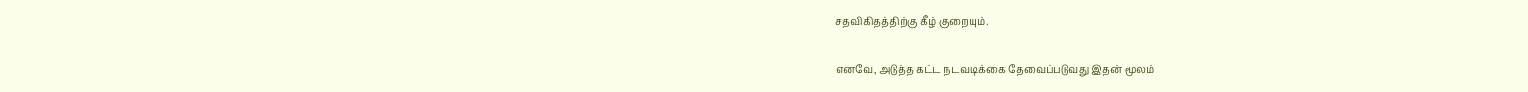சதவிகிதத்திற்கு கீழ் குறையும்.

எனவே, அடுத்த கட்ட நடவடிக்கை தேவைப்படுவது இதன் மூலம்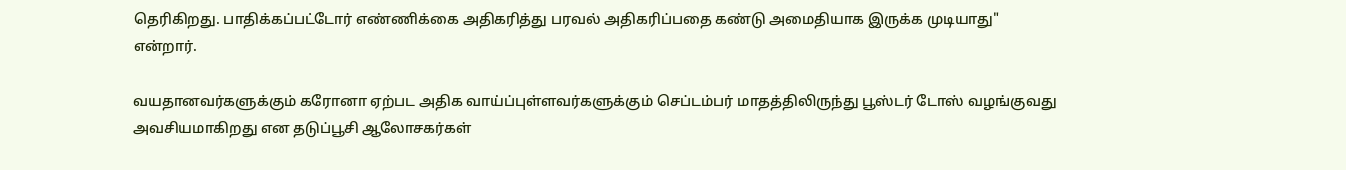தெரிகிறது. பாதிக்கப்பட்டோர் எண்ணிக்கை அதிகரித்து பரவல் அதிகரிப்பதை கண்டு அமைதியாக இருக்க முடியாது" என்றார்.

வயதானவர்களுக்கும் கரோனா ஏற்பட அதிக வாய்ப்புள்ளவர்களுக்கும் செப்டம்பர் மாதத்திலிருந்து பூஸ்டர் டோஸ் வழங்குவது அவசியமாகிறது என தடுப்பூசி ஆலோசகர்கள்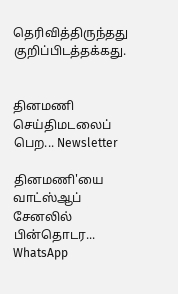தெரிவித்திருந்தது குறிப்பிடத்தக்கது.


தினமணி செய்திமடலைப் பெற... Newsletter

தினமணி'யை வாட்ஸ்ஆப் சேனலில் பின்தொடர... WhatsApp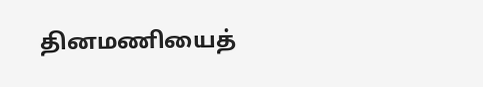தினமணியைத்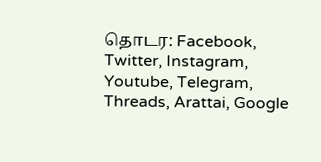தொடர: Facebook, Twitter, Instagram, Youtube, Telegram, Threads, Arattai, Google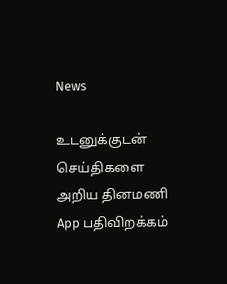News

உடனுக்குடன் செய்திகளை அறிய தினமணி App பதிவிறக்கம்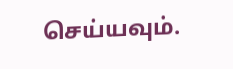செய்யவும்.